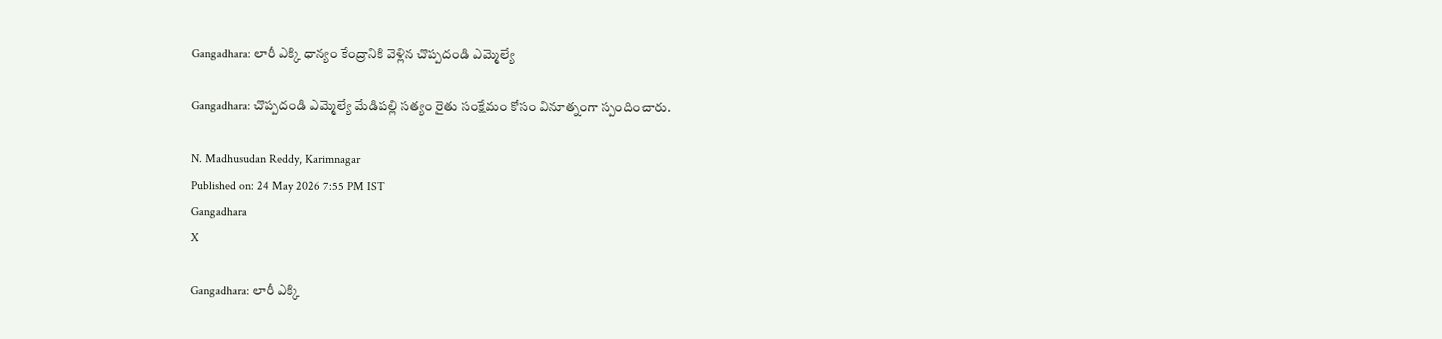Gangadhara: లారీ ఎక్కి ధాన్యం కేంద్రానికి వెళ్లిన చొప్పదండి ఎమ్మెల్యే

Gangadhara: చొప్పదండి ఎమ్మెల్యే మేడిపల్లి సత్యం రైతు సంక్షేమం కోసం వినూత్నంగా స్పందించారు.

N. Madhusudan Reddy, Karimnagar
Published on: 24 May 2026 7:55 PM IST
Gangadhara
X

Gangadhara: లారీ ఎక్కి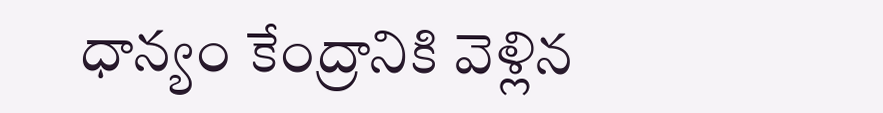ధాన్యం కేంద్రానికి వెళ్లిన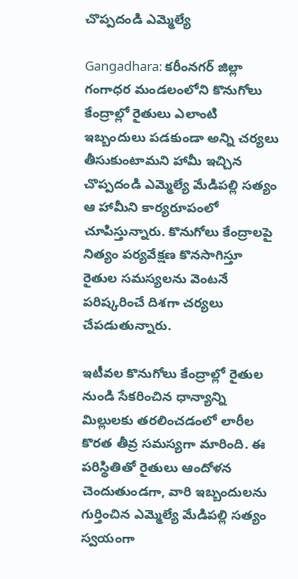చొప్పదండి ఎమ్మెల్యే

Gangadhara: కరీంనగర్ జిల్లా గంగాధర మండలంలోని కొనుగోలు కేంద్రాల్లో రైతులు ఎలాంటి ఇబ్బందులు పడకుండా అన్ని చర్యలు తీసుకుంటామని హామీ ఇచ్చిన చొప్పదండి ఎమ్మెల్యే మేడిపల్లి సత్యం ఆ హామీని కార్యరూపంలో చూపిస్తున్నారు. కొనుగోలు కేంద్రాలపై నిత్యం పర్యవేక్షణ కొనసాగిస్తూ రైతుల సమస్యలను వెంటనే పరిష్కరించే దిశగా చర్యలు చేపడుతున్నారు.

ఇటీవల కొనుగోలు కేంద్రాల్లో రైతుల నుండి సేకరించిన ధాన్యాన్ని మిల్లులకు తరలించడంలో లారీల కొరత తీవ్ర సమస్యగా మారింది. ఈ పరిస్థితితో రైతులు ఆందోళన చెందుతుండగా, వారి ఇబ్బందులను గుర్తించిన ఎమ్మెల్యే మేడిపల్లి సత్యం స్వయంగా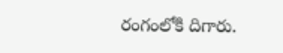రంగంలోకి దిగారు.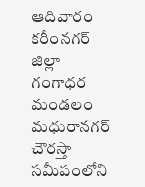ఆదివారం కరీంనగర్ జిల్లా గంగాధర మండలం మధురానగర్ చౌరస్తా సమీపంలోని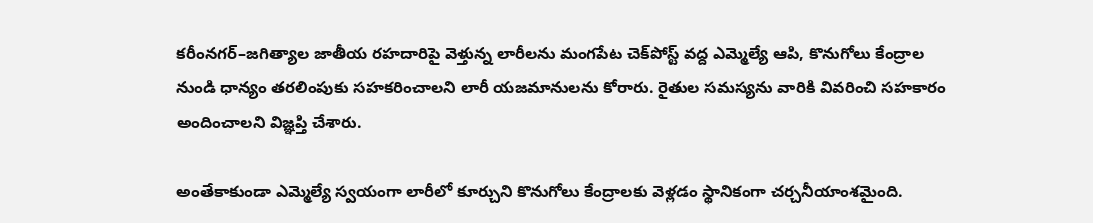కరీంనగర్–జగిత్యాల జాతీయ రహదారిపై వెళ్తున్న లారీలను మంగపేట చెక్‌పోస్ట్ వద్ద ఎమ్మెల్యే ఆపి, కొనుగోలు కేంద్రాల నుండి ధాన్యం తరలింపుకు సహకరించాలని లారీ యజమానులను కోరారు. రైతుల సమస్యను వారికి వివరించి సహకారం అందించాలని విజ్ఞప్తి చేశారు.

అంతేకాకుండా ఎమ్మెల్యే స్వయంగా లారీలో కూర్చుని కొనుగోలు కేంద్రాలకు వెళ్లడం స్థానికంగా చర్చనీయాంశమైంది.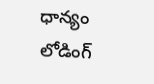ధాన్యం లోడింగ్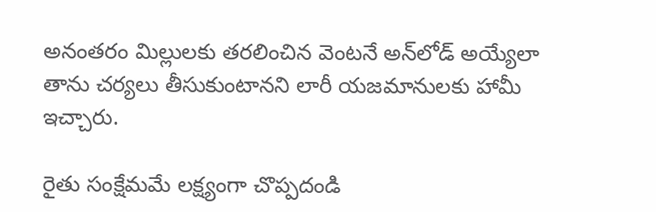అనంతరం మిల్లులకు తరలించిన వెంటనే అన్‌లోడ్ అయ్యేలా తాను చర్యలు తీసుకుంటానని లారీ యజమానులకు హామీ ఇచ్చారు.

రైతు సంక్షేమమే లక్ష్యంగా చొప్పదండి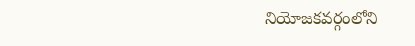నియోజకవర్గంలోని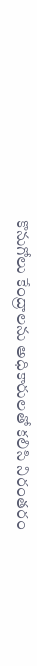కొనుగోలు కేంద్రాలను అధికారులతో కలిసి నిరంతరం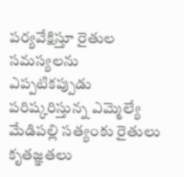పర్యవేక్షిస్తూ రైతుల సమస్యలను ఎప్పటికప్పుడు పరిష్కరిస్తున్న ఎమ్మెల్యే మేడిపల్లి సత్యంకు రైతులు కృతజ్ఞతలు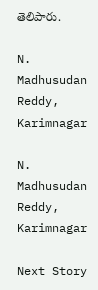తెలిపారు.

N. Madhusudan Reddy, Karimnagar

N. Madhusudan Reddy, Karimnagar

Next Story